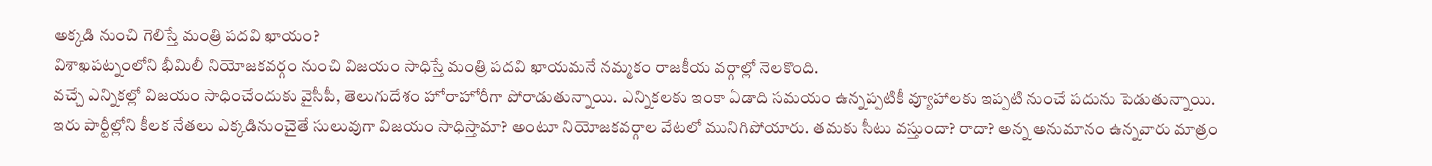అక్కడి నుంచి గెలిస్తే మంత్రి పదవి ఖాయం?
విశాఖపట్నంలోని భీమిలీ నియోజకవర్గం నుంచి విజయం సాధిస్తే మంత్రి పదవి ఖాయమనే నమ్మకం రాజకీయ వర్గాల్లో నెలకొంది.
వచ్చే ఎన్నికల్లో విజయం సాధించేందుకు వైసీపీ, తెలుగుదేశం హోరాహోరీగా పోరాడుతున్నాయి. ఎన్నికలకు ఇంకా ఏడాది సమయం ఉన్నప్పటికీ వ్యూహాలకు ఇప్పటి నుంచే పదును పెడుతున్నాయి. ఇరు పార్టీల్లోని కీలక నేతలు ఎక్కడినుంచైతే సులువుగా విజయం సాధిస్తామా? అంటూ నియోజకవర్గాల వేటలో మునిగిపోయారు. తమకు సీటు వస్తుందా? రాదా? అన్న అనుమానం ఉన్నవారు మాత్రం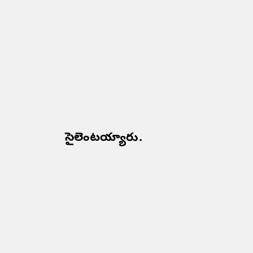సైలెంటయ్యారు.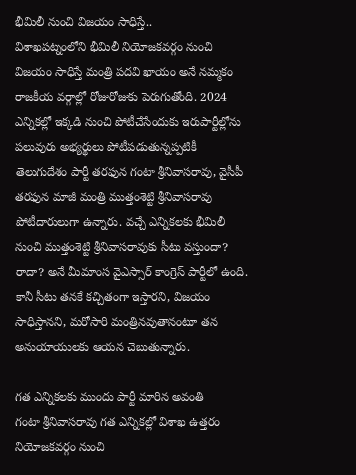భీమిలీ నుంచి విజయం సాధిస్తే..
విశాఖపట్నంలోని భీమిలీ నియోజకవర్గం నుంచి విజయం సాధిస్తే మంత్రి పదవి ఖాయం అనే నమ్మకం రాజకీయ వర్గాల్లో రోజురోజుకు పెరుగుతోంది. 2024 ఎన్నికల్లో ఇక్కడి నుంచి పోటీచేసేందుకు ఇరుపార్టీల్లోను పలువురు అభ్యర్థులు పోటీపడుతున్నప్పటికీ తెలుగుదేశం పార్టీ తరఫున గంటా శ్రీనివాసరావు, వైసీపీ తరఫున మాజీ మంత్రి ముత్తంశెట్టి శ్రీనివాసరావు పోటీదారులుగా ఉన్నారు. వచ్చే ఎన్నికలకు భీమిలీ నుంచి ముత్తంశెట్టి శ్రీనివాసరావుకు సీటు వస్తుందా? రాదా? అనే మీమాంస వైఎస్సార్ కాంగ్రెస్ పార్టీలో ఉంది. కానీ సీటు తనకే కచ్చితంగా ఇస్తారని, విజయం సాధిస్తానని, మరోసారి మంత్రినవుతానంటూ తన అనుయాయులకు ఆయన చెబుతున్నారు.

గత ఎన్నికలకు ముందు పార్టీ మారిన అవంతి
గంటా శ్రీనివాసరావు గత ఎన్నికల్లో విశాఖ ఉత్తరం నియోజకవర్గం నుంచి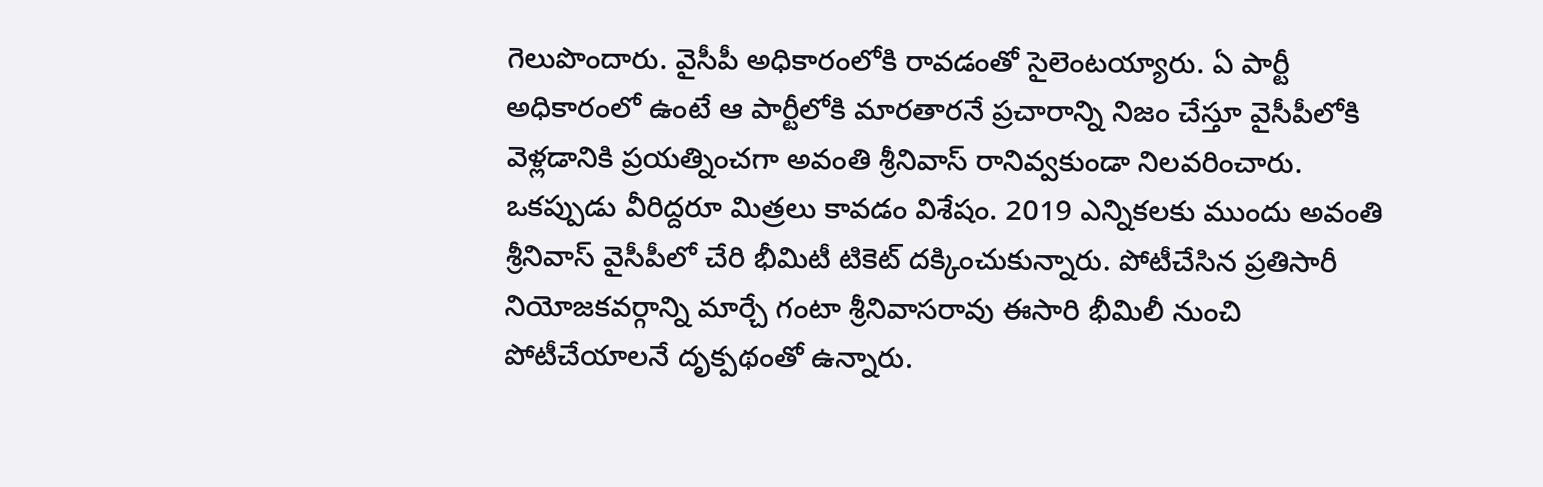గెలుపొందారు. వైసీపీ అధికారంలోకి రావడంతో సైలెంటయ్యారు. ఏ పార్టీ అధికారంలో ఉంటే ఆ పార్టీలోకి మారతారనే ప్రచారాన్ని నిజం చేస్తూ వైసీపీలోకి వెళ్లడానికి ప్రయత్నించగా అవంతి శ్రీనివాస్ రానివ్వకుండా నిలవరించారు. ఒకప్పుడు వీరిద్దరూ మిత్రలు కావడం విశేషం. 2019 ఎన్నికలకు ముందు అవంతి శ్రీనివాస్ వైసీపీలో చేరి భీమిటీ టికెట్ దక్కించుకున్నారు. పోటీచేసిన ప్రతిసారీ నియోజకవర్గాన్ని మార్చే గంటా శ్రీనివాసరావు ఈసారి భీమిలీ నుంచి పోటీచేయాలనే దృక్పథంతో ఉన్నారు.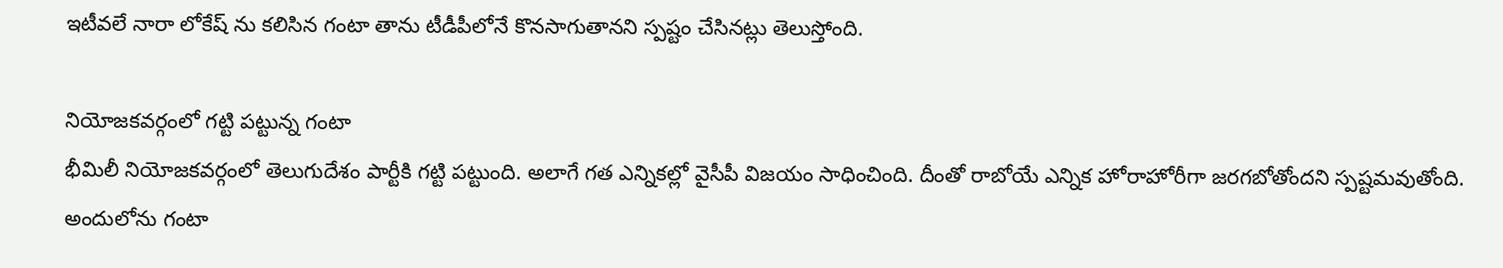ఇటీవలే నారా లోకేష్ ను కలిసిన గంటా తాను టీడీపీలోనే కొనసాగుతానని స్పష్టం చేసినట్లు తెలుస్తోంది.

నియోజకవర్గంలో గట్టి పట్టున్న గంటా
భీమిలీ నియోజకవర్గంలో తెలుగుదేశం పార్టీకి గట్టి పట్టుంది. అలాగే గత ఎన్నికల్లో వైసీపీ విజయం సాధించింది. దీంతో రాబోయే ఎన్నిక హోరాహోరీగా జరగబోతోందని స్పష్టమవుతోంది. అందులోను గంటా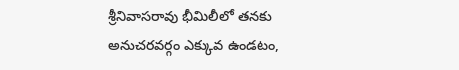శ్రీనివాసరావు భీమిలీలో తనకు అనుచరవర్గం ఎక్కువ ఉండటం,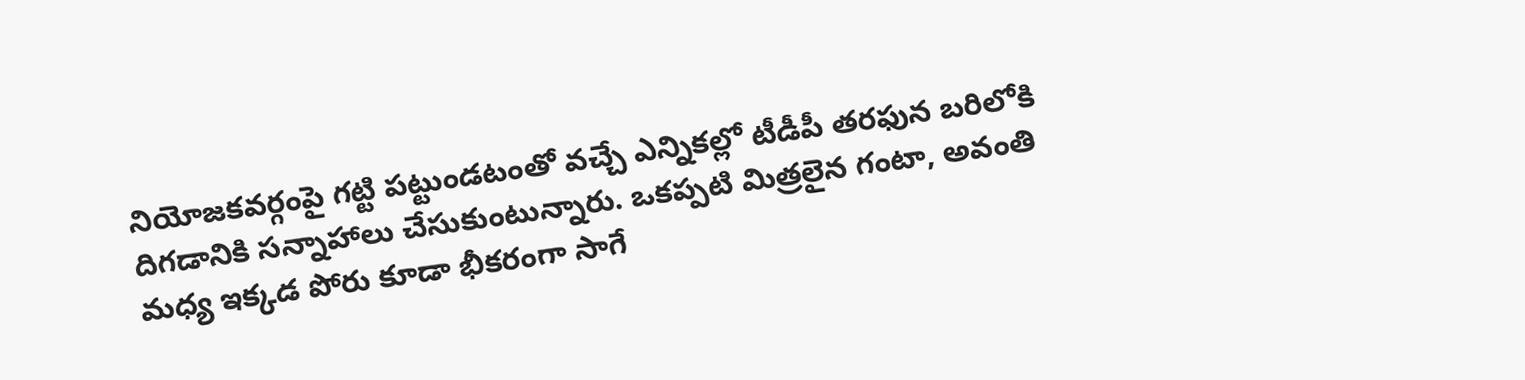నియోజకవర్గంపై గట్టి పట్టుండటంతో వచ్చే ఎన్నికల్లో టీడీపీ తరఫున బరిలోకి దిగడానికి సన్నాహాలు చేసుకుంటున్నారు. ఒకప్పటి మిత్రలైన గంటా, అవంతి మధ్య ఇక్కడ పోరు కూడా భీకరంగా సాగే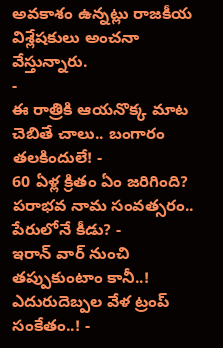అవకాశం ఉన్నట్లు రాజకీయ విశ్లేషకులు అంచనా వేస్తున్నారు.
-
ఈ రాత్రికి ఆయనొక్క మాట చెబితే చాలు.. బంగారం తలకిందులే! -
60 ఏళ్ల క్రితం ఏం జరిగింది? పరాభవ నామ సంవత్సరం.. పేరులోనే కీడు? -
ఇరాన్ వార్ నుంచి తప్పుకుంటాం కానీ..! ఎదురుదెబ్పల వేళ ట్రంప్ సంకేతం..! -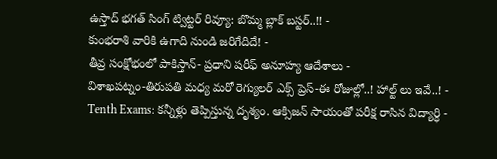ఉస్తాద్ భగత్ సింగ్ ట్విట్టర్ రివ్యూ: బొమ్మ బ్లాక్ బస్టర్..!! -
కుంభరాశి వారికి ఉగాది నుండి జరిగేదిదే! -
తీవ్ర సంక్షోభంలో పాకిస్తాన్- ప్రధాని షరీఫ్ అనూహ్య ఆదేశాలు -
విశాఖపట్నం-తిరుపతి మధ్య మరో రెగ్యులర్ ఎక్స్ ప్రెస్-ఈ రోజుల్లో..! హాల్ట్ లు ఇవే..! -
Tenth Exams: కన్నీళ్లు తెప్పిస్తున్న దృశ్యం. ఆక్సిజన్ సాయంతో పరీక్ష రాసిన విద్యార్ధి -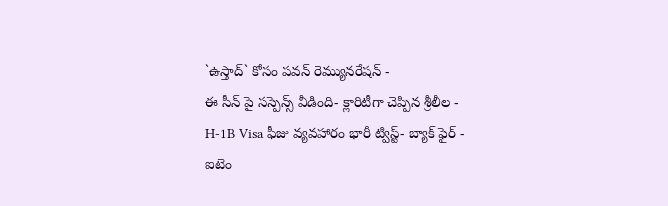`ఉస్తాద్` కోసం పవన్ రెమ్యునరేషన్ -
ఈ సీన్ పై సస్పెన్స్ వీడింది- క్లారిటీగా చెప్పిన శ్రీలీల -
H-1B Visa ఫీజు వ్యవహారం భారీ ట్విస్ట్- బ్యాక్ ఫైర్ -
ఐటెం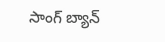సాంగ్ బ్యాన్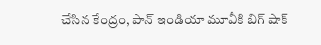చేసిన కేంద్రం, పాన్ ఇండియా మూవీకి బిగ్ షాక్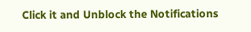Click it and Unblock the Notifications